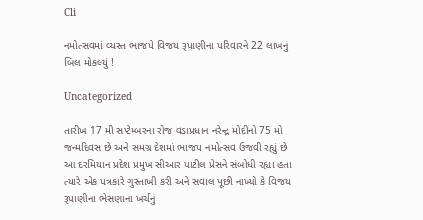Cli

નમોત્સવમાં વ્યસ્ત ભાજપે વિજય રૂપાણીના પરિવારને 22 લાખનું બિલ મોકલ્યું !

Uncategorized

તારીખ 17 મી સપ્ટેમ્બરના રોજ વડાપ્રધાન નરેન્દ્ર મોદીનો 75 મો જન્મદિવસ છે અને સમગ્ર દેશમાં ભાજપ નમોત્સવ ઉજવી રહ્યું છે આ દરમિયાન પ્રદેશ પ્રમુખ સીઆર પાટીલ પ્રેસને સંબોધી રહ્યા હતા ત્યારે એક પત્રકારે ગુસ્તાખી કરી અને સવાલ પૂછી નાખ્યો કે વિજય રૂપાણીના ભેસણાના ખર્ચનું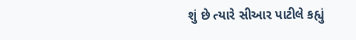શું છે ત્યારે સીઆર પાટીલે કહ્યું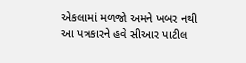એકલામાં મળજો અમને ખબર નથી આ પત્રકારને હવે સીઆર પાટીલ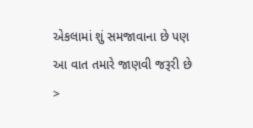એકલામાં શું સમજાવાના છે પણ આ વાત તમારે જાણવી જરૂરી છે >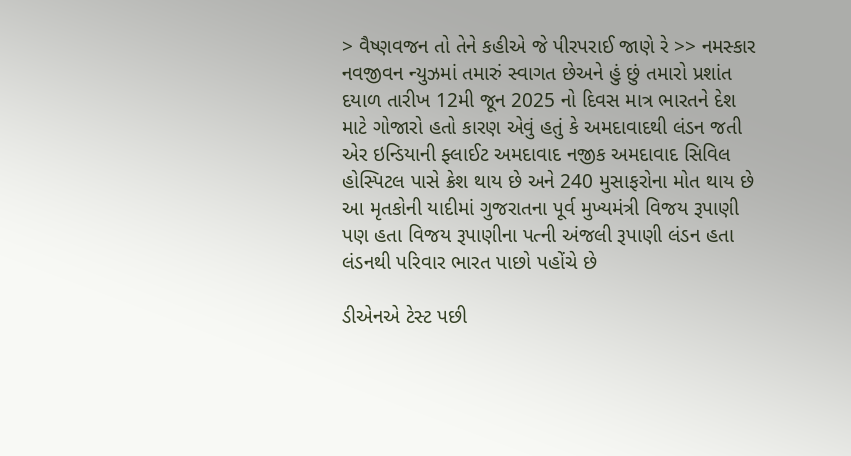> વૈષ્ણવજન તો તેને કહીએ જે પીરપરાઈ જાણે રે >> નમસ્કાર નવજીવન ન્યુઝમાં તમારું સ્વાગત છેઅને હું છું તમારો પ્રશાંત દયાળ તારીખ 12મી જૂન 2025 નો દિવસ માત્ર ભારતને દેશ માટે ગોજારો હતો કારણ એવું હતું કે અમદાવાદથી લંડન જતી એર ઇન્ડિયાની ફ્લાઈટ અમદાવાદ નજીક અમદાવાદ સિવિલ હોસ્પિટલ પાસે ક્રેશ થાય છે અને 240 મુસાફરોના મોત થાય છે આ મૃતકોની યાદીમાં ગુજરાતના પૂર્વ મુખ્યમંત્રી વિજય રૂપાણી પણ હતા વિજય રૂપાણીના પત્ની અંજલી રૂપાણી લંડન હતા લંડનથી પરિવાર ભારત પાછો પહોંચે છે

ડીએનએ ટેસ્ટ પછી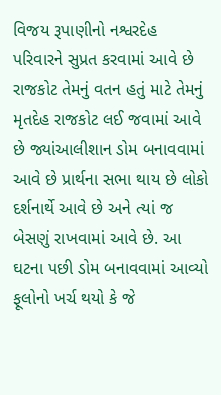વિજય રૂપાણીનો નશ્વરદેહ પરિવારને સુપ્રત કરવામાં આવે છે રાજકોટ તેમનું વતન હતું માટે તેમનું મૃતદેહ રાજકોટ લઈ જવામાં આવે છે જ્યાંઆલીશાન ડોમ બનાવવામાં આવે છે પ્રાર્થના સભા થાય છે લોકો દર્શનાર્થે આવે છે અને ત્યાં જ બેસણું રાખવામાં આવે છે. આ ઘટના પછી ડોમ બનાવવામાં આવ્યો ફૂલોનો ખર્ચ થયો કે જે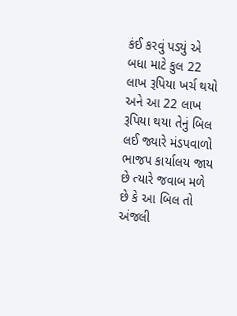કંઈ કરવું પડ્યું એ બધા માટે કુલ 22 લાખ રૂપિયા ખર્ચ થયો અને આ 22 લાખ રૂપિયા થયા તેનું બિલ લઈ જ્યારે મંડપવાળો ભાજપ કાર્યાલય જાય છે ત્યારે જવાબ મળે છે કે આ બિલ તો અંજલી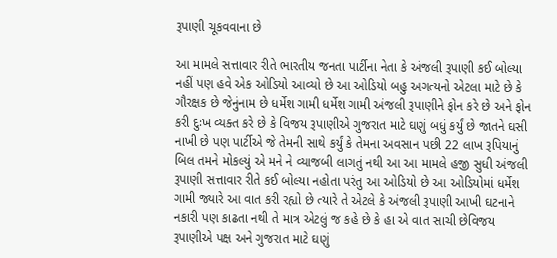રૂપાણી ચૂકવવાના છે

આ મામલે સત્તાવાર રીતે ભારતીય જનતા પાર્ટીના નેતા કે અંજલી રૂપાણી કઈ બોલ્યા નહીં પણ હવે એક ઓડિયો આવ્યો છે આ ઓડિયો બહુ અગત્યનો એટલા માટે છે કે ગૌરક્ષક છે જેનુંનામ છે ધર્મેશ ગામી ધર્મેશ ગામી અંજલી રૂપાણીને ફોન કરે છે અને ફોન કરી દુઃખ વ્યક્ત કરે છે કે વિજય રૂપાણીએ ગુજરાત માટે ઘણું બધું કર્યું છે જાતને ઘસી નાખી છે પણ પાર્ટીએ જે તેમની સાથે કર્યું કે તેમના અવસાન પછી 22 લાખ રૂપિયાનું બિલ તમને મોકલ્યું એ મને ને વ્યાજબી લાગતું નથી આ આ મામલે હજી સુધી અંજલી રૂપાણી સત્તાવાર રીતે કઈ બોલ્યા નહોતા પરંતુ આ ઓડિયો છે આ ઓડિયોમાં ધર્મેશ ગામી જ્યારે આ વાત કરી રહ્યો છે ત્યારે તે એટલે કે અંજલી રૂપાણી આખી ઘટનાને નકારી પણ કાઢતા નથી તે માત્ર એટલું જ કહે છે કે હા એ વાત સાચી છેવિજય રૂપાણીએ પક્ષ અને ગુજરાત માટે ઘણું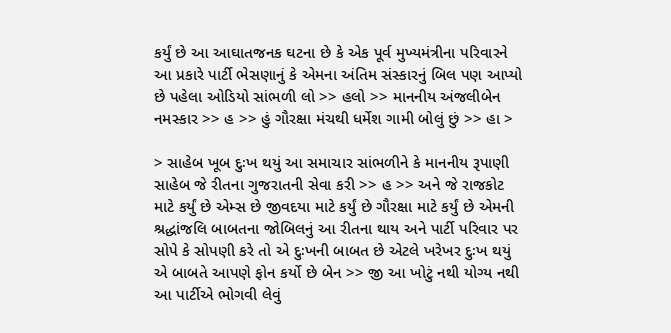કર્યું છે આ આઘાતજનક ઘટના છે કે એક પૂર્વ મુખ્યમંત્રીના પરિવારને આ પ્રકારે પાર્ટી ભેસણાનું કે એમના અંતિમ સંસ્કારનું બિલ પણ આપ્યો છે પહેલા ઓડિયો સાંભળી લો >> હલો >> માનનીય અંજલીબેન નમસ્કાર >> હ >> હું ગૌરક્ષા મંચથી ધર્મેશ ગામી બોલું છું >> હા >

> સાહેબ ખૂબ દુઃખ થયું આ સમાચાર સાંભળીને કે માનનીય રૂપાણી સાહેબ જે રીતના ગુજરાતની સેવા કરી >> હ >> અને જે રાજકોટ માટે કર્યું છે એમ્સ છે જીવદયા માટે કર્યું છે ગૌરક્ષા માટે કર્યું છે એમની શ્રદ્ધાંજલિ બાબતના જોબિલનું આ રીતના થાય અને પાર્ટી પરિવાર પર સોપે કે સોપણી કરે તો એ દુઃખની બાબત છે એટલે ખરેખર દુઃખ થયું એ બાબતે આપણે ફોન કર્યો છે બેન >> જી આ ખોટું નથી યોગ્ય નથી આ પાર્ટીએ ભોગવી લેવું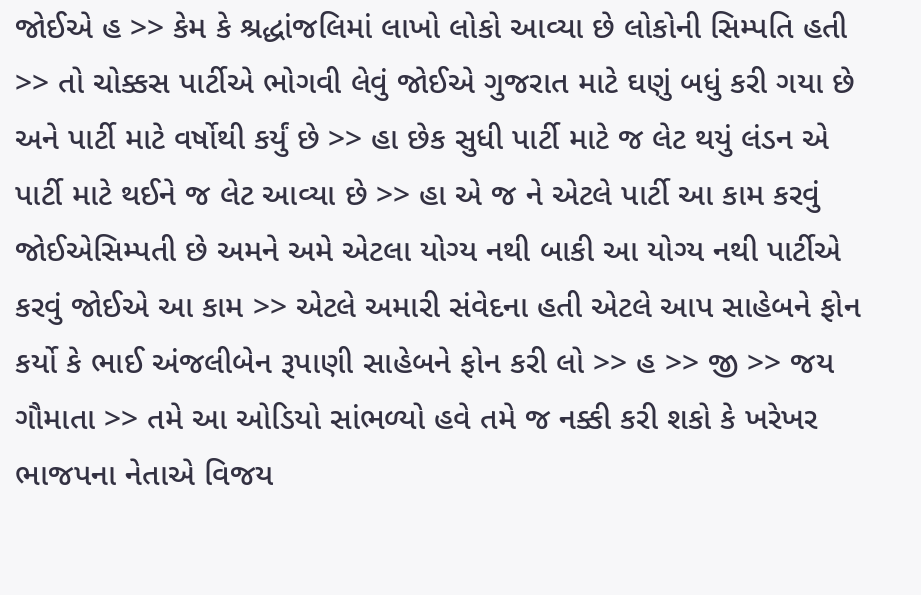જોઈએ હ >> કેમ કે શ્રદ્ધાંજલિમાં લાખો લોકો આવ્યા છે લોકોની સિમ્પતિ હતી >> તો ચોક્કસ પાર્ટીએ ભોગવી લેવું જોઈએ ગુજરાત માટે ઘણું બધું કરી ગયા છે અને પાર્ટી માટે વર્ષોથી કર્યું છે >> હા છેક સુધી પાર્ટી માટે જ લેટ થયું લંડન એ પાર્ટી માટે થઈને જ લેટ આવ્યા છે >> હા એ જ ને એટલે પાર્ટી આ કામ કરવું જોઈએસિમ્પતી છે અમને અમે એટલા યોગ્ય નથી બાકી આ યોગ્ય નથી પાર્ટીએ કરવું જોઈએ આ કામ >> એટલે અમારી સંવેદના હતી એટલે આપ સાહેબને ફોન કર્યો કે ભાઈ અંજલીબેન રૂપાણી સાહેબને ફોન કરી લો >> હ >> જી >> જય ગૌમાતા >> તમે આ ઓડિયો સાંભળ્યો હવે તમે જ નક્કી કરી શકો કે ખરેખર ભાજપના નેતાએ વિજય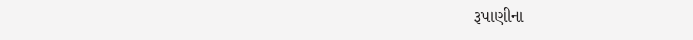રૂપાણીના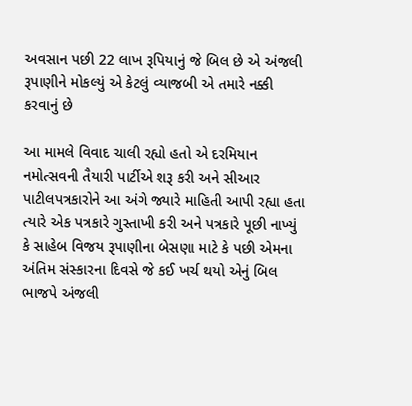અવસાન પછી 22 લાખ રૂપિયાનું જે બિલ છે એ અંજલી રૂપાણીને મોકલ્યું એ કેટલું વ્યાજબી એ તમારે નક્કી કરવાનું છે

આ મામલે વિવાદ ચાલી રહ્યો હતો એ દરમિયાન નમોત્સવની તૈયારી પાર્ટીએ શરૂ કરી અને સીઆર પાટીલપત્રકારોને આ અંગે જ્યારે માહિતી આપી રહ્યા હતા ત્યારે એક પત્રકારે ગુસ્તાખી કરી અને પત્રકારે પૂછી નાખ્યું કે સાહેબ વિજય રૂપાણીના બેસણા માટે કે પછી એમના અંતિમ સંસ્કારના દિવસે જે કઈ ખર્ચ થયો એનું બિલ ભાજપે અંજલી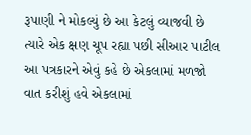રૂપાણી ને મોકલ્યું છે આ કેટલું વ્યાજવી છે ત્યારે એક ક્ષણ ચૂપ રહ્યા પછી સીઆર પાટીલ આ પત્રકારને એવું કહે છે એકલામાં મળજો વાત કરીશું હવે એકલામાં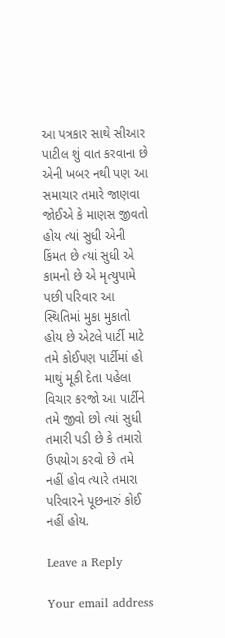આ પત્રકાર સાથે સીઆર પાટીલ શું વાત કરવાના છે એની ખબર નથી પણ આ સમાચાર તમારે જાણવા જોઈએ કે માણસ જીવતો હોય ત્યાં સુધી એની કિંમત છે ત્યાં સુધી એ કામનો છે એ મૃત્યુપામે પછી પરિવાર આ સ્થિતિમાં મુકા મુકાતો હોય છે એટલે પાર્ટી માટે તમે કોઈપણ પાર્ટીમાં હો માથું મૂકી દેતા પહેલા વિચાર કરજો આ પાર્ટીને તમે જીવો છો ત્યાં સુધી તમારી પડી છે કે તમારો ઉપયોગ કરવો છે તમે નહીં હોવ ત્યારે તમારા પરિવારને પૂછનારું કોઈ નહીં હોય.

Leave a Reply

Your email address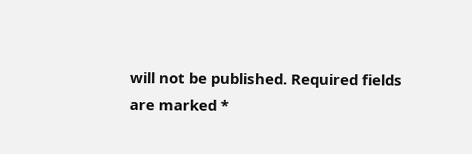will not be published. Required fields are marked *